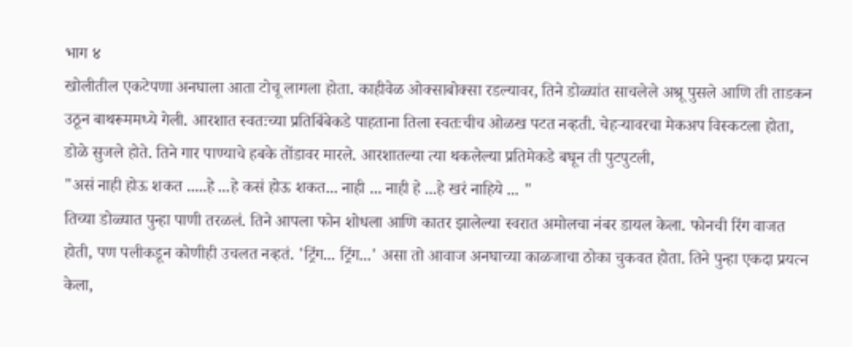भाग ४
खोलीतील एकटेपणा अनघाला आता टोचू लागला होता. काहीवेळ ओक्साबोक्सा रडल्यावर, तिने डोळ्यांत साचलेले अश्रू पुसले आणि ती ताडकन उठून बाथरूममध्ये गेली. आरशात स्वतःच्या प्रतिबिंबेकडे पाहताना तिला स्वतःचीच ओळख पटत नव्हती. चेहऱ्यावरचा मेकअप विस्कटला होता, डोळे सुजले होते. तिने गार पाण्याचे हबके तोंडावर मारले. आरशातल्या त्या थकलेल्या प्रतिमेकडे बघून ती पुटपुटली,
"असं नाही होऊ शकत .....हे ...हे कसं होऊ शकत... नाही ... नाही हे ...हे खरं नाहिये ... "
तिच्या डोळ्यात पुन्हा पाणी तरळलं. तिने आपला फोन शोधला आणि कातर झालेल्या स्वरात अमोलचा नंबर डायल केला. फोनची रिंग वाजत होती, पण पलीकडून कोणीही उचलत नव्हतं. 'ट्रिंग... ट्रिंग...' असा तो आवाज अनघाच्या काळजाचा ठोका चुकवत होता. तिने पुन्हा एकदा प्रयत्न केला,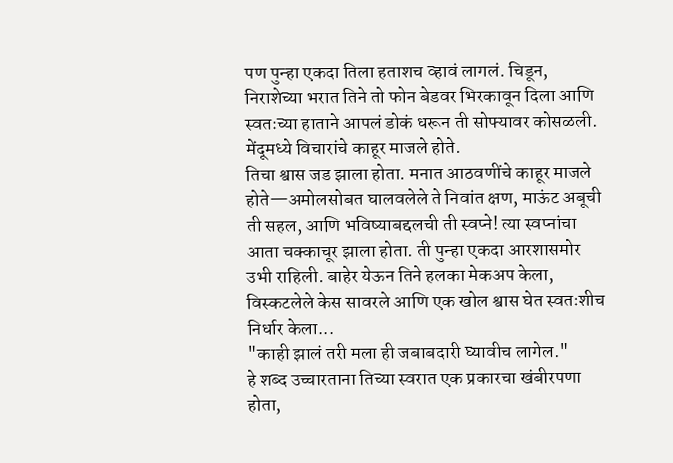पण पुन्हा एकदा तिला हताशच व्हावं लागलं. चिडून, निराशेच्या भरात तिने तो फोन बेडवर भिरकावून दिला आणि स्वतःच्या हाताने आपलं डोकं धरून ती सोफ्यावर कोसळली. मेंदूमध्ये विचारांचे काहूर माजले होते.
तिचा श्वास जड झाला होता. मनात आठवणींचे काहूर माजले होते—अमोलसोबत घालवलेले ते निवांत क्षण, माऊंट अबूची ती सहल, आणि भविष्याबद्दलची ती स्वप्ने! त्या स्वप्नांचा आता चक्काचूर झाला होता. ती पुन्हा एकदा आरशासमोर उभी राहिली. बाहेर येऊन तिने हलका मेकअप केला, विस्कटलेले केस सावरले आणि एक खोल श्वास घेत स्वतःशीच निर्धार केला...
"काही झालं तरी मला ही जबाबदारी घ्यावीच लागेल."
हे शब्द उच्चारताना तिच्या स्वरात एक प्रकारचा खंबीरपणा होता,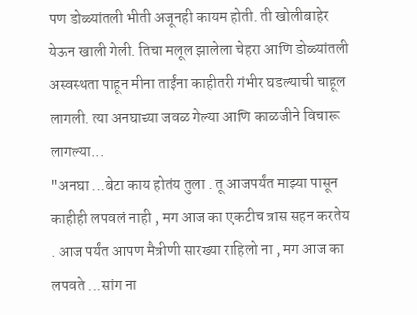पण डोळ्यांतली भीती अजूनही कायम होती. ती खोलीबाहेर येऊन खाली गेली. तिचा मलूल झालेला चेहरा आणि डोळ्यांतली अस्वस्थता पाहून मीना ताईंना काहीतरी गंभीर घडल्याची चाहूल लागली. त्या अनघाच्या जवळ गेल्या आणि काळजीने विचारू लागल्या...
"अनघा ...बेटा काय होतंय तुला . तू आजपर्यंत माझ्या पासून काहीही लपवलं नाही , मग आज का एकटीच त्रास सहन करतेय . आज पर्यंत आपण मैत्रीणी सारख्या राहिलो ना , मग आज का लपवते ...सांग ना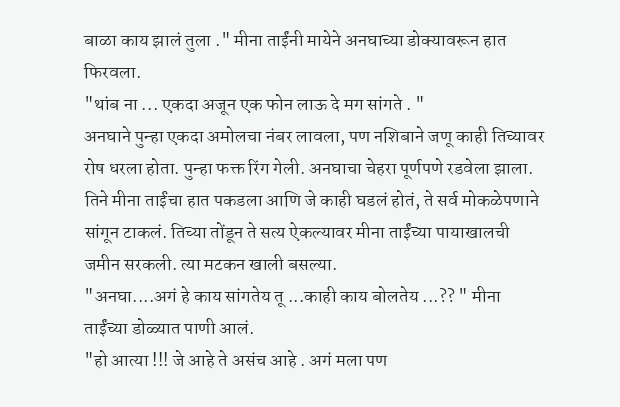बाळा काय झालं तुला ." मीना ताईंनी मायेने अनघाच्या डोक्यावरून हात फिरवला.
"थांब ना ... एकदा अजून एक फोन लाऊ दे मग सांगते . "
अनघाने पुन्हा एकदा अमोलचा नंबर लावला, पण नशिबाने जणू काही तिच्यावर रोष धरला होता. पुन्हा फक्त रिंग गेली. अनघाचा चेहरा पूर्णपणे रडवेला झाला. तिने मीना ताईंचा हात पकडला आणि जे काही घडलं होतं, ते सर्व मोकळेपणाने सांगून टाकलं. तिच्या तोंडून ते सत्य ऐकल्यावर मीना ताईंच्या पायाखालची जमीन सरकली. त्या मटकन खाली बसल्या.
"अनघा....अगं हे काय सांगतेय तू ...काही काय बोलतेय ...?? " मीना ताईंच्या डोळ्यात पाणी आलं.
"हो आत्या !!! जे आहे ते असंच आहे . अगं मला पण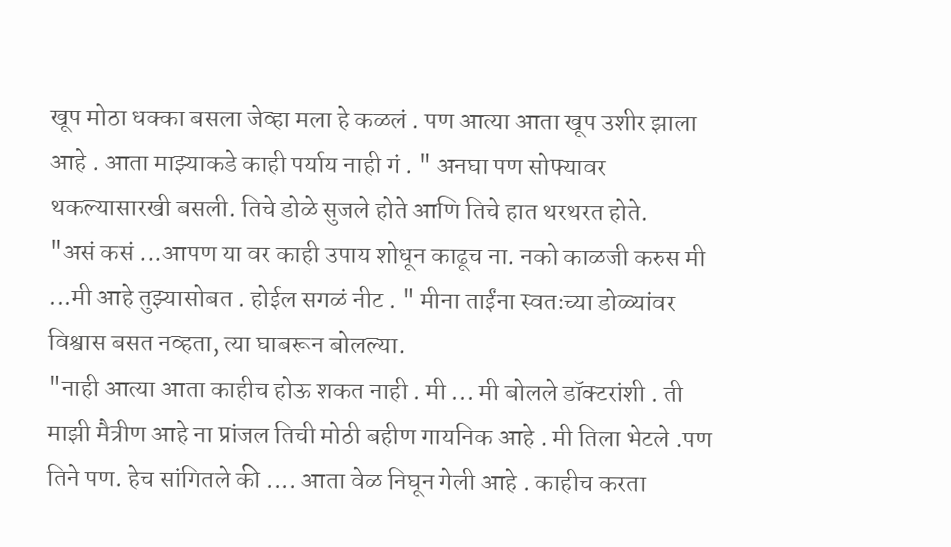खूप मोठा धक्का बसला जेव्हा मला हे कळलं . पण आत्या आता खूप उशीर झाला आहे . आता माझ्याकडे काही पर्याय नाही गं . " अनघा पण सोफ्यावर थकल्यासारखी बसली. तिचे डोळे सुजले होते आणि तिचे हात थरथरत होते.
"असं कसं ...आपण या वर काही उपाय शोधून काढूच ना. नको काळजी करुस मी ...मी आहे तुझ्यासोबत . होईल सगळं नीट . " मीना ताईंना स्वतःच्या डोळ्यांवर विश्वास बसत नव्हता, त्या घाबरून बोलल्या.
"नाही आत्या आता काहीच होऊ शकत नाही . मी ... मी बोलले डॉक्टरांशी . ती माझी मैत्रीण आहे ना प्रांजल तिची मोठी बहीण गायनिक आहे . मी तिला भेटले .पण तिने पण. हेच सांगितले की .... आता वेळ निघून गेली आहे . काहीच करता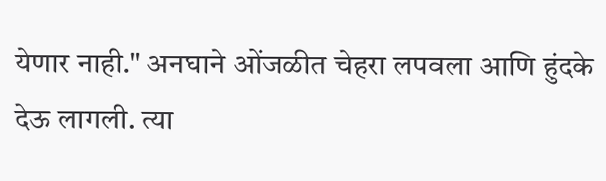येणार नाही." अनघाने ओंजळीत चेहरा लपवला आणि हुंदके देऊ लागली. त्या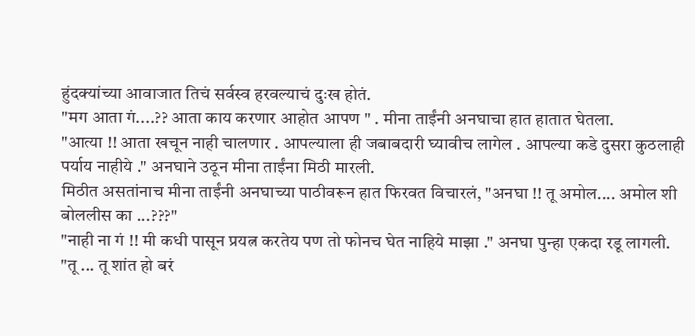हुंदक्यांच्या आवाजात तिचं सर्वस्व हरवल्याचं दुःख होतं.
"मग आता गं....?? आता काय करणार आहोत आपण " . मीना ताईंनी अनघाचा हात हातात घेतला.
"आत्या !! आता खचून नाही चालणार . आपल्याला ही जबाबदारी घ्यावीच लागेल . आपल्या कडे दुसरा कुठलाही पर्याय नाहीये ." अनघाने उठून मीना ताईंना मिठी मारली.
मिठीत असतांनाच मीना ताईंनी अनघाच्या पाठीवरून हात फिरवत विचारलं, "अनघा !! तू अमोल.... अमोल शी बोललीस का ...???"
"नाही ना गं !! मी कधी पासून प्रयत्न करतेय पण तो फोनच घेत नाहिये माझा ." अनघा पुन्हा एकदा रडू लागली.
"तू ... तू शांत हो बरं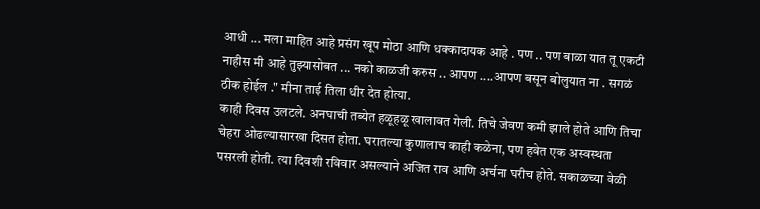आधी ... मला माहित आहे प्रसंग खूप मोठा आणि धक्कादायक आहे . पण .. पण बाळा यात तू एकटी नाहीस मी आहे तुझ्यासोबत ... नको काळजी करुस .. आपण ....आपण बसून बोलुयात ना . सगळं ठीक होईल ." मीना ताई तिला धीर देत होत्या.
काही दिवस उलटले. अनघाची तब्येत हळूहळू खालावत गेली. तिचे जेवण कमी झाले होते आणि तिचा चेहरा ओढल्यासारखा दिसत होता. घरातल्या कुणालाच काही कळेना, पण हवेत एक अस्वस्थता पसरली होती. त्या दिवशी रविवार असल्याने अजित राव आणि अर्चना घरीच होते. सकाळच्या वेळी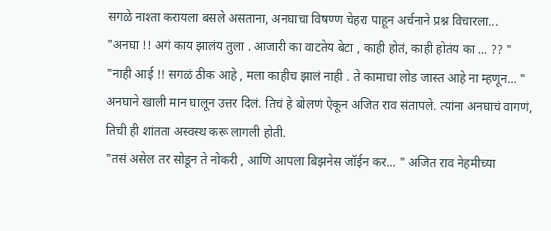सगळे नाश्ता करायला बसले असताना, अनघाचा विषण्ण चेहरा पाहून अर्चनाने प्रश्न विचारला...
"अनघा !! अगं काय झालंय तुला . आजारी का वाटतेय बेटा , काही होतं, काही होतंय का ... ?? "
"नाही आई !! सगळं ठीक आहे , मला काहीच झालं नाही . ते कामाचा लोड जास्त आहे ना म्हणून... " अनघाने खाली मान घालून उत्तर दिलं. तिचं हे बोलणं ऐकून अजित राव संतापले. त्यांना अनघाचं वागणं, तिची ही शांतता अस्वस्थ करू लागली होती.
"तसं असेल तर सोडून ते नोकरी , आणि आपला बिझनेस जॉईन कर... " अजित राव नेहमीच्या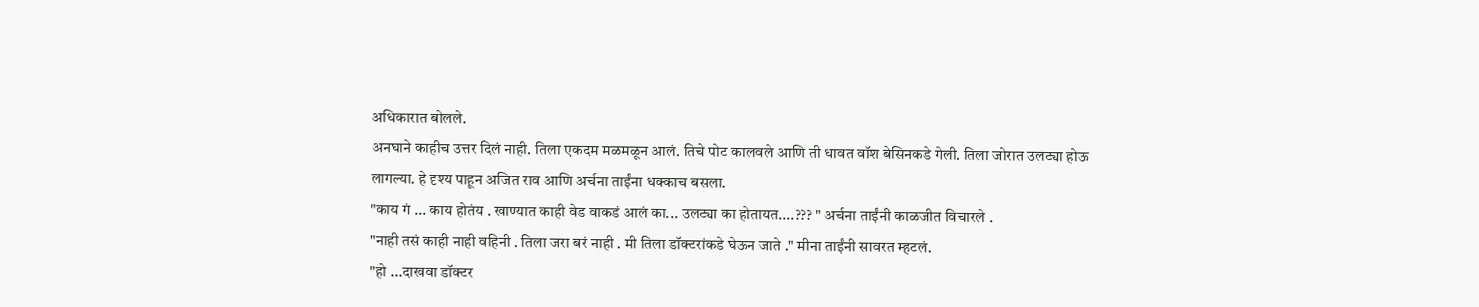अधिकारात बोलले.
अनघाने काहीच उत्तर दिलं नाही. तिला एकदम मळमळून आलं. तिचे पोट कालवले आणि ती धावत वॉश बेसिनकडे गेली. तिला जोरात उलट्या होऊ लागल्या. हे दृश्य पाहून अजित राव आणि अर्चना ताईंना धक्काच बसला.
"काय गं ... काय होतंय . खाण्यात काही वेड वाकडं आलं का... उलट्या का होतायत....??? " अर्चना ताईंनी काळजीत विचारले .
"नाही तसं काही नाही वहिनी . तिला जरा बरं नाही . मी तिला डॉक्टरांकडे घेऊन जाते ." मीना ताईंनी सावरत म्हटलं.
"हो ...दाखवा डॉक्टर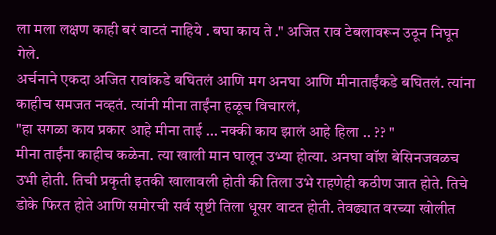ला मला लक्षण काही बरं वाटतं नाहिये . बघा काय ते ." अजित राव टेबलावरून उठून निघून गेले.
अर्चनाने एकदा अजित रावांकडे बघितलं आणि मग अनघा आणि मीनाताईंकडे बघितलं. त्यांना काहीच समजत नव्हतं. त्यांनी मीना ताईंना हळूच विचारलं,
"हा सगळा काय प्रकार आहे मीना ताई ... नक्की काय झालं आहे हिला .. ?? "
मीना ताईंना काहीच कळेना. त्या खाली मान घालून उभ्या होत्या. अनघा वॉश बेसिनजवळच उभी होती. तिची प्रकृती इतकी खालावली होती की तिला उभे राहणेही कठीण जात होते. तिचे डोके फिरत होते आणि समोरची सर्व सृष्टी तिला धूसर वाटत होती. तेवढ्यात वरच्या खोलीत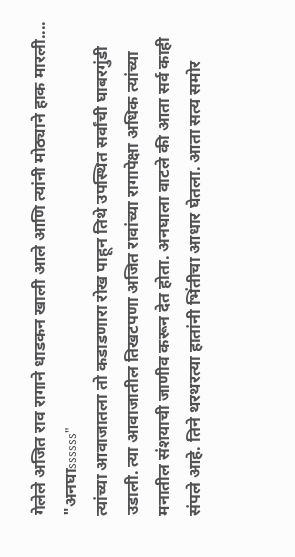गेलेले अजित राव रागाने धाडकन खाली आले आणि त्यांनी मोठ्याने हाक मारली....
"अनघाssssss"
त्यांच्या आवाजातला तो कडाडणारा रोख पाहून तिथे उपस्थित सर्वांची घाबरगुंडी उडाली. त्या आवाजातील तिखटपणा अजित रावांच्या रागापेक्षा अधिक त्यांच्या मनातील संशयाची जाणीव करून देत होता. अनघाला वाटले की आता सर्व काही संपले आहे. तिने थरथरत्या हातांनी भिंतीचा आधार घेतला. आता सत्य समोर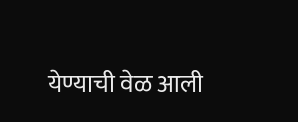येण्याची वेळ आली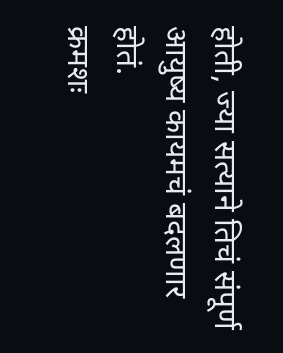होती, ज्या सत्याने तिचं संपूर्ण आयुष्य कायमचं बदलणार होतं.
क्रमशः